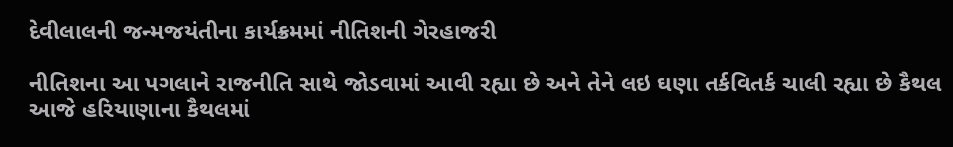દેવીલાલની જન્મજયંતીના કાર્યક્રમમાં નીતિશની ગેરહાજરી

નીતિશના આ પગલાને રાજનીતિ સાથે જોડવામાં આવી રહ્યા છે અને તેને લઇ ઘણા તર્કવિતર્ક ચાલી રહ્યા છે કૈથલ આજે હરિયાણાના કૈથલમાં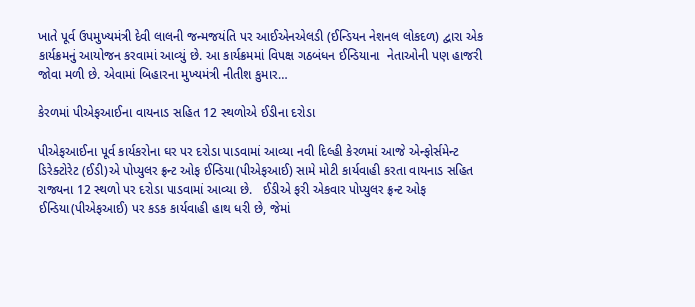ખાતે પૂર્વ ઉપમુખ્યમંત્રી દેવી લાલની જન્મજયંતિ પર આઈએનએલડી (ઈન્ડિયન નેશનલ લોકદળ) દ્વારા એક કાર્યક્રમનું આયોજન કરવામાં આવ્યું છે. આ કાર્યક્રમમાં વિપક્ષ ગઠબંધન ઈન્ડિયાના  નેતાઓની પણ હાજરી જોવા મળી છે. એવામાં બિહારના મુખ્યમંત્રી નીતીશ કુમાર…

કેરળમાં પીએફઆઈના વાયનાડ સહિત 12 સ્થળોએ ઈડીના દરોડા

પીએફઆઈના પૂર્વ કાર્યકરોના ઘર પર દરોડા પાડવામાં આવ્યા નવી દિલ્હી કેરળમાં આજે એન્ફોર્સમેન્ટ ડિરેક્ટોરેટ (ઈડી)એ પોપ્યુલર ફ્રન્ટ ઓફ ઈન્ડિયા(પીએફઆઈ) સામે મોટી કાર્યવાહી કરતા વાયનાડ સહિત રાજ્યના 12 સ્થળો પર દરોડા પાડવામાં આવ્યા છે.   ઈડીએ ફરી એકવાર પોપ્યુલર ફ્રન્ટ ઓફ ઈન્ડિયા(પીએફઆઈ) પર કડક કાર્યવાહી હાથ ધરી છે, જેમાં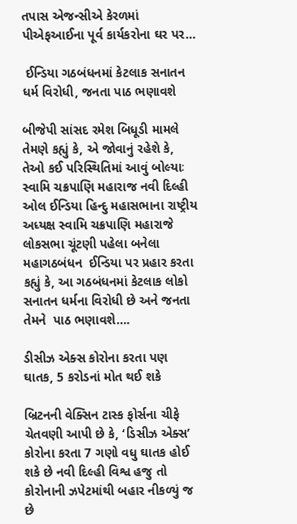તપાસ એજન્સીએ કેરળમાં પીએફઆઈના પૂર્વ કાર્યકરોના ઘર પર…

 ઈન્ડિયા ગઠબંધનમાં કેટલાક સનાતન ધર્મ વિરોધી, જનતા પાઠ ભણાવશે

બીજેપી સાંસદ રમેશ બિધૂડી મામલે તેમણે કહ્યું કે, એ જોવાનું રહેશે કે, તેઓ કઈ પરિસ્થિતિમાં આવું બોલ્યાઃ સ્વામિ ચક્રપાણિ મહારાજ નવી દિલ્હી ઓલ ઈન્ડિયા હિન્દુ મહાસભાના રાષ્ટ્રીય અધ્યક્ષ સ્વામિ ચક્રપાણિ મહારાજે લોકસભા ચૂંટણી પહેલા બનેલા મહાગઠબંધન  ઈન્ડિયા પર પ્રહાર કરતા કહ્યું કે, આ ગઠબંધનમાં કેટલાક લોકો સનાતન ધર્મના વિરોધી છે અને જનતા તેમને  પાઠ ભણાવશે….

ડીસીઝ એક્સ કોરોના કરતા પણ ઘાતક, 5 કરોડનાં મોત થઈ શકે

બ્રિટનની વેક્સિન ટાસ્ક ફોર્સના ચીફે ચેતવણી આપી છે કે, ‘ડિસીઝ એક્સ’ કોરોના કરતા 7 ગણો વધુ ઘાતક હોઈ શકે છે નવી દિલ્હી વિશ્વ હજુ તો કોરોનાની ઝપેટમાંથી બહાર નીકળ્યું જ છે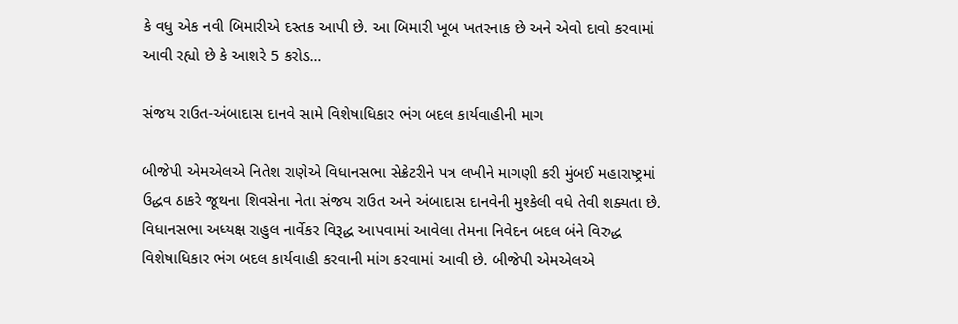કે વધુ એક નવી બિમારીએ દસ્તક આપી છે. આ બિમારી ખૂબ ખતરનાક છે અને એવો દાવો કરવામાં આવી રહ્યો છે કે આશરે 5 કરોડ…

સંજય રાઉત-અંબાદાસ દાનવે સામે વિશેષાધિકાર ભંગ બદલ કાર્યવાહીની માગ

બીજેપી એમએલએ નિતેશ રાણેએ વિધાનસભા સેક્રેટરીને પત્ર લખીને માગણી કરી મુંબઈ મહારાષ્ટ્રમાં ઉદ્ધવ ઠાકરે જૂથના શિવસેના નેતા સંજય રાઉત અને અંબાદાસ દાનવેની મુશ્કેલી વધે તેવી શક્યતા છે. વિધાનસભા અધ્યક્ષ રાહુલ નાર્વેકર વિરૂદ્ધ આપવામાં આવેલા તેમના નિવેદન બદલ બંને વિરુદ્ધ વિશેષાધિકાર ભંગ બદલ કાર્યવાહી કરવાની માંગ કરવામાં આવી છે. બીજેપી એમએલએ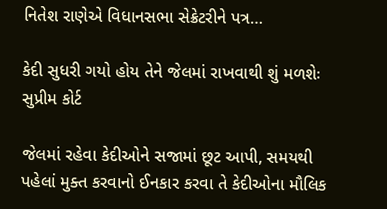નિતેશ રાણેએ વિધાનસભા સેક્રેટરીને પત્ર…

કેદી સુધરી ગયો હોય તેને જેલમાં રાખવાથી શું મળશેઃ સુપ્રીમ કોર્ટ

જેલમાં રહેવા કેદીઓને સજામાં છૂટ આપી, સમયથી પહેલાં મુક્ત કરવાનો ઈનકાર કરવા તે કેદીઓના મૌલિક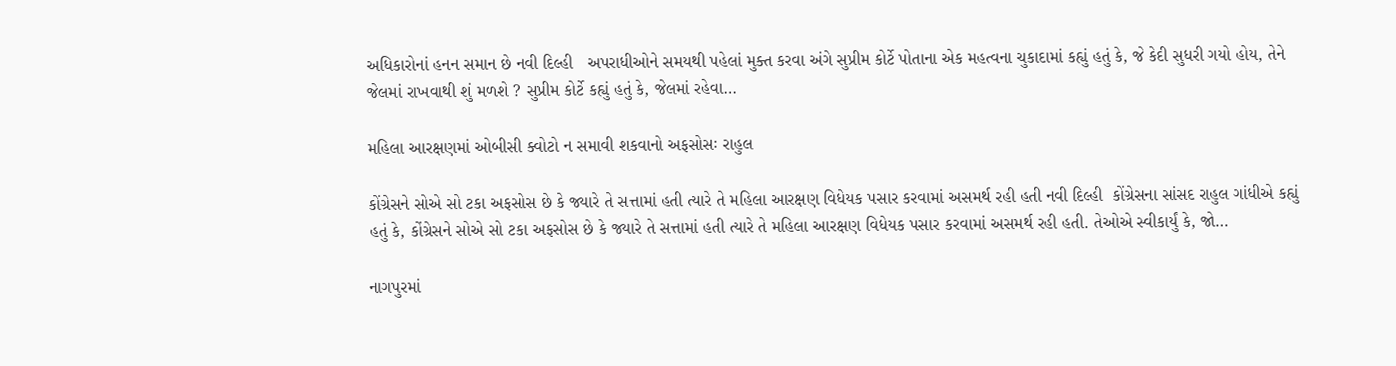અધિકારોનાં હનન સમાન છે નવી દિલ્હી   અપરાધીઓને સમયથી પહેલાં મુક્ત કરવા અંગે સુપ્રીમ કોર્ટે પોતાના એક મહત્વના ચુકાદામાં કહ્યું હતું કે, જે કેદી સુધરી ગયો હોય, તેને જેલમાં રાખવાથી શું મળશે ? સુપ્રીમ કોર્ટે કહ્યું હતું કે, જેલમાં રહેવા…

મહિલા આરક્ષણમાં ઓબીસી ક્વોટો ન સમાવી શકવાનો અફસોસઃ રાહુલ

કોંગ્રેસને સોએ સો ટકા અફસોસ છે કે જ્યારે તે સત્તામાં હતી ત્યારે તે મહિલા આરક્ષણ વિધેયક પસાર કરવામાં અસમર્થ રહી હતી નવી દિલ્હી  કોંગ્રેસના સાંસદ રાહુલ ગાંધીએ કહ્યું હતું કે, કોંગ્રેસને સોએ સો ટકા અફસોસ છે કે જ્યારે તે સત્તામાં હતી ત્યારે તે મહિલા આરક્ષણ વિધેયક પસાર કરવામાં અસમર્થ રહી હતી. તેઓએ સ્વીકાર્યું કે, જો…

નાગપુરમાં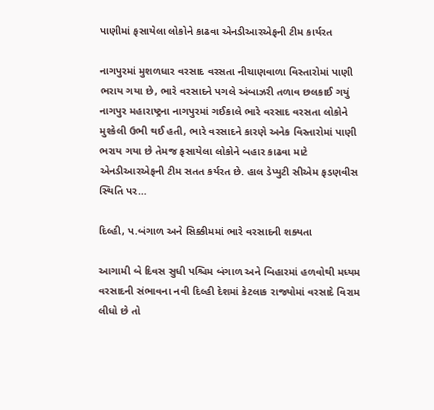પાણીમાં ફસાયેલા લોકોને કાઢવા એનડીઆરએફની ટીમ કાર્યરત

નાગપુરમાં મુશળધાર વરસાદ વરસતા નીચાણવાળા વિસ્તારોમાં પાણી ભરાય ગયા છે, ભારે વરસાદને પગલે અંબાઝરી તળાવ છલકાઈ ગયું નાગપુર મહારાષ્ટ્રના નાગપુરમાં ગઈકાલે ભારે વરસાદ વરસતા લોકોને મુશ્કેલી ઉભી થઈ હતી, ભારે વરસાદને કારણે અનેક વિસ્તારોમાં પાણી ભરાય ગયા છે તેમજ ફસાયેલા લોકોને બહાર કાઢવા માટે  એનડીઆરએફની ટીમ સતત કર્યરત છે. હાલ ડેપ્યુટી સીએમ ફડણવીસ સ્થિતિ પર…

દિલ્હી, પ.બંગાળ અને સિક્કીમમાં ભારે વરસાદની શક્યતા

આગામી બે દિવસ સુધી પશ્ચિમ બંગાળ અને બિહારમાં હળવોથી મધ્યમ વરસાદની સંભાવના નવી દિલ્હી દેશમાં કેટલાક રાજ્યોમાં વરસાદે વિરામ લીધો છે તો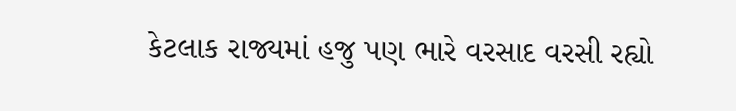કેટલાક રાજ્યમાં હજુ પણ ભારે વરસાદ વરસી રહ્યો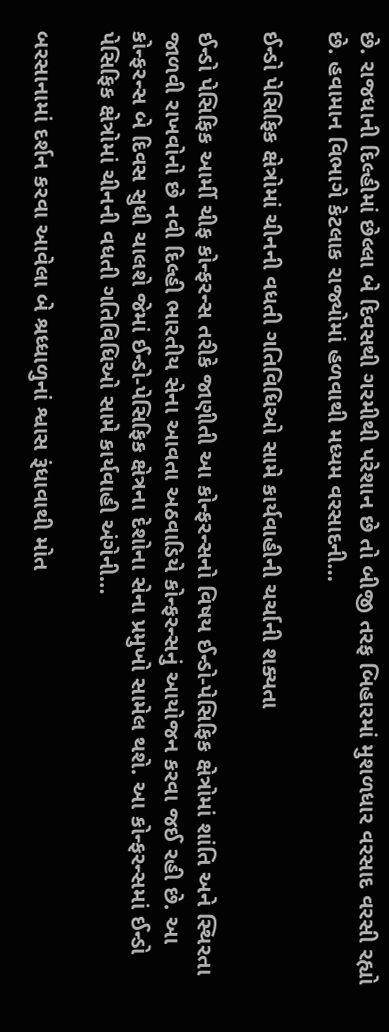છે. રાજધાની દિલ્હીમાં છેલ્લા બે દિવસથી ગરમીથી પરેશાન છે તો બીજી તરફ બિહારમાં મુશળધાર વરસાદ વરસી રહ્યો છે. હવામાન વિભાગે કેટલાક રાજ્યોમાં હળવાથી મધ્યમ વરસાદની…

ઈન્ડો પેસિફિક ક્ષેત્રોમાં ચીનની વધતી ગતિવિધિઓ સામે કાર્યવાહીની ચર્ચાની શક્યતા

ઈન્ડો પેસિફિક આર્મી ચીફ કોન્ફરન્સ તરીકે જાણીતી આ કોન્ફરન્સનો વિષય ઈન્ડો-પેસિફિક ક્ષેત્રોમાં શાંતિ અને સ્થિરતા જાળવી રાખવોનો છે નવી દિલ્હી ભારતીય સેના આવતા અઠવાડિયે કોન્ફરન્સનું આયોજન કરવા જઈ રહી છે. આ કોન્ફરન્સ બે દિવસ સુધી ચાલશે જેમાં ઈન્ડો-પેસિફિક ક્ષેત્રના દેશોના સેના પ્રમુખો સામેલ થશે. આ કોન્ફરન્સમાં ઈન્ડો પેસિફિક ક્ષેત્રોમાં ચીનની વધતી ગતિવિધિઓ સામે કાર્યવાહી અંગેની…

બરસાનામાં દર્શન કરવા આવેલા બે શ્રધ્ધાળુનાં શ્વાસ રૂંધાવાથી મોત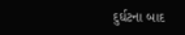દુર્ઘટના બાદ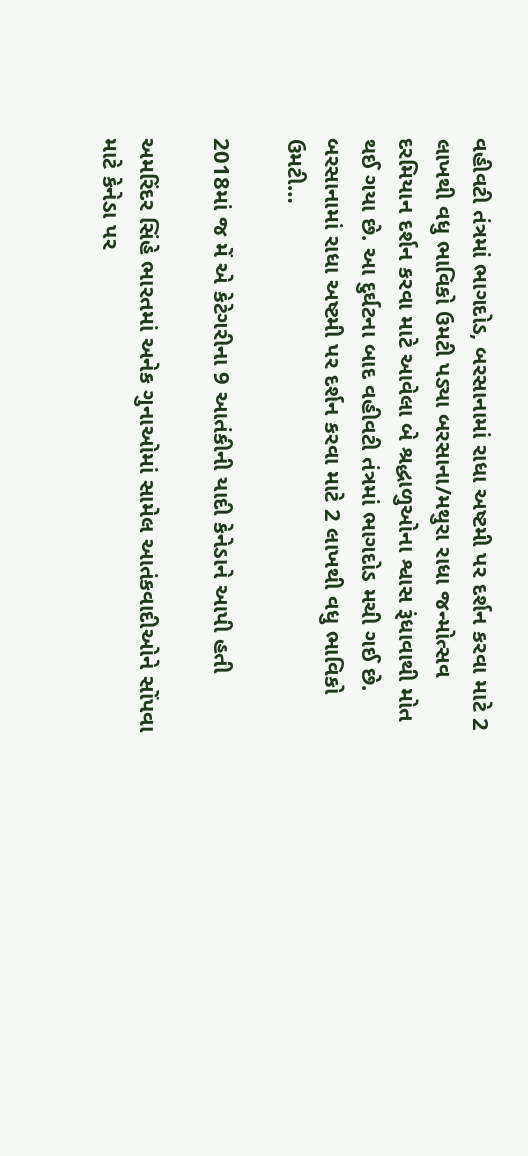વહીવટી તંત્રમાં ભાગદોડ, બરસાનામાં રાધા અષ્ટમી પર દર્શન કરવા માટે 2 લાખથી વધુ ભાવિકો ઉમટી પડ્યા બરસાના/મથુરા રાધા જન્મોત્સવ દરમિયાન દર્શન કરવા માટે આવેલા બે શ્રદ્ધાળુઓના શ્વાસ રૂંધાવાથી મોત થઈ ગયા છે. આ દુર્ઘટના બાદ વહીવટી તંત્રમાં ભાગદોડ મચી ગઈ છે. બરસાનામાં રાધા અષ્ટમી પર દર્શન કરવા માટે 2 લાખથી વધુ ભાવિકો ઉમટી…

2018માં જ મેં એ કેટેગરીના 9 આતંકીની યાદી કેનેડાને આપી હતી

અમરિંદર સિંહે ભારતમાં અનેક ગુનાઓમાં સામેલ આતંકવાદીઓને સોંપવા માટે કેનેડા પર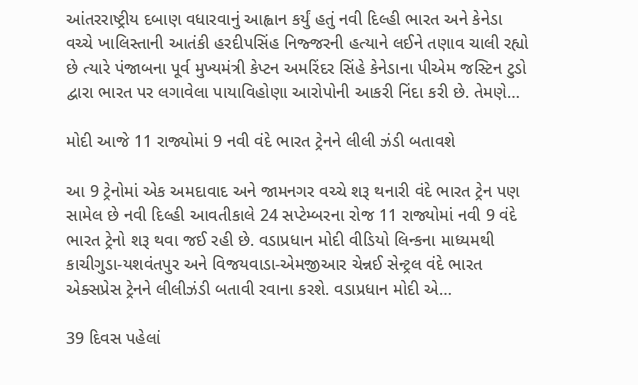આંતરરાષ્ટ્રીય દબાણ વધારવાનું આહ્વાન કર્યું હતું નવી દિલ્હી ભારત અને કેનેડા વચ્ચે ખાલિસ્તાની આતંકી હરદીપસિંહ નિજ્જરની હત્યાને લઈને તણાવ ચાલી રહ્યો છે ત્યારે પંજાબના પૂર્વ મુખ્યમંત્રી કેપ્ટન અમરિંદર સિંહે કેનેડાના પીએમ જસ્ટિન ટુડો દ્વારા ભારત પર લગાવેલા પાયાવિહોણા આરોપોની આકરી નિંદા કરી છે. તેમણે…

મોદી આજે 11 રાજ્યોમાં 9 નવી વંદે ભારત ટ્રેનને લીલી ઝંડી બતાવશે

આ 9 ટ્રેનોમાં એક અમદાવાદ અને જામનગર વચ્ચે શરૂ થનારી વંદે ભારત ટ્રેન પણ સામેલ છે નવી દિલ્હી આવતીકાલે 24 સપ્ટેમ્બરના રોજ 11 રાજ્યોમાં નવી 9 વંદે ભારત ટ્રેનો શરૂ થવા જઈ રહી છે. વડાપ્રધાન મોદી વીડિયો લિન્કના માધ્યમથી કાચીગુડા-યશવંતપુર અને વિજયવાડા-એમજીઆર ચેન્નઈ સેન્ટ્રલ વંદે ભારત એક્સપ્રેસ ટ્રેનને લીલીઝંડી બતાવી રવાના કરશે. વડાપ્રધાન મોદી એ…

39 દિવસ પહેલાં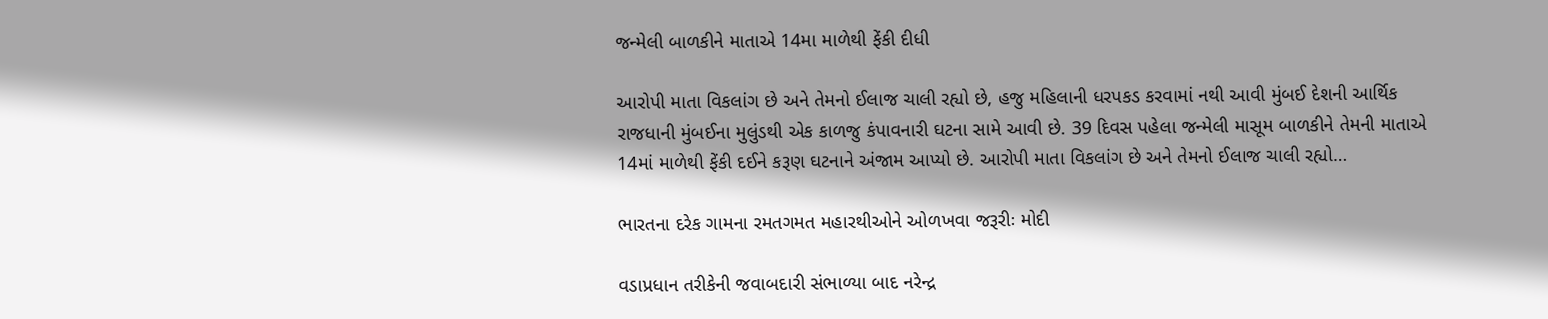જન્મેલી બાળકીને માતાએ 14મા માળેથી ફેંકી દીધી

આરોપી માતા વિકલાંગ છે અને તેમનો ઈલાજ ચાલી રહ્યો છે, હજુ મહિલાની ધરપકડ કરવામાં નથી આવી મુંબઈ દેશની આર્થિક રાજધાની મુંબઈના મુલુંડથી એક કાળજુ કંપાવનારી ઘટના સામે આવી છે. 39 દિવસ પહેલા જન્મેલી માસૂમ બાળકીને તેમની માતાએ 14માં માળેથી ફેંકી દઈને કરૂણ ઘટનાને અંજામ આપ્યો છે. આરોપી માતા વિકલાંગ છે અને તેમનો ઈલાજ ચાલી રહ્યો…

ભારતના દરેક ગામના રમતગમત મહારથીઓને ઓળખવા જરૂરીઃ મોદી

વડાપ્રધાન તરીકેની જવાબદારી સંભાળ્યા બાદ નરેન્દ્ર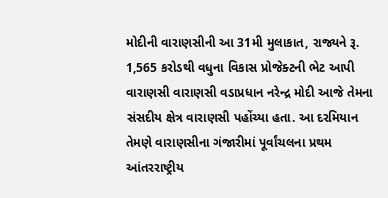મોદીની વારાણસીની આ 31મી મુલાકાત, રાજ્યને રૂ. 1,565 કરોડથી વધુના વિકાસ પ્રોજેક્ટની ભેટ આપી વારાણસી વારાણસી વડાપ્રધાન નરેન્દ્ર મોદી આજે તેમના સંસદીય ક્ષેત્ર વારાણસી પહોંચ્યા હતા. આ દરમિયાન તેમણે વારાણસીના ગંજારીમાં પૂર્વાંચલના પ્રથમ આંતરરાષ્ટ્રીય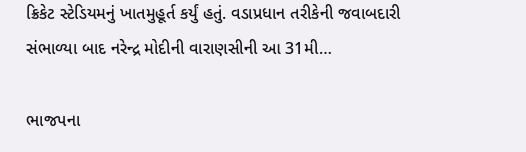ક્રિકેટ સ્ટેડિયમનું ખાતમુહૂર્ત કર્યું હતું. વડાપ્રધાન તરીકેની જવાબદારી સંભાળ્યા બાદ નરેન્દ્ર મોદીની વારાણસીની આ 31મી…

ભાજપના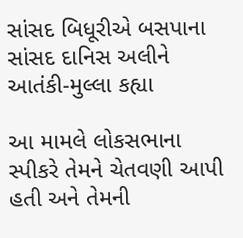સાંસદ બિધૂરીએ બસપાના સાંસદ દાનિસ અલીને આતંકી-મુલ્લા કહ્યા

આ મામલે લોકસભાના સ્પીકરે તેમને ચેતવણી આપી હતી અને તેમની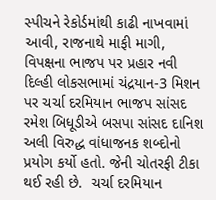સ્પીચને રેકોર્ડમાંથી કાઢી નાખવામાં આવી, રાજનાથે માફી માગી, વિપક્ષના ભાજપ પર પ્રહાર નવી દિલ્હી લોકસભામાં ચંદ્રયાન-3 મિશન પર ચર્ચા દરમિયાન ભાજપ સાંસદ રમેશ બિધૂડીએ બસપા સાંસદ દાનિશ અલી વિરુદ્ધ વાંધાજનક શબ્દોનો પ્રયોગ કર્યો હતો. જેની ચોતરફી ટીકા થઈ રહી છે.  ચર્ચા દરમિયાન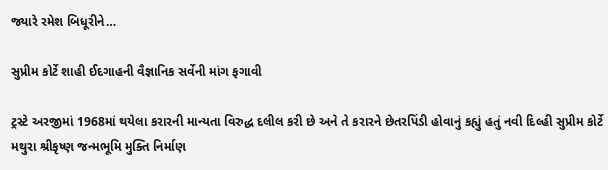જ્યારે રમેશ બિધૂરીને…

સુપ્રીમ કોર્ટે શાહી ઈદગાહની વૈજ્ઞાનિક સર્વેની માંગ ફગાવી

ટ્રસ્ટે અરજીમાં 1968માં થયેલા કરારની માન્યતા વિરુદ્ધ દલીલ કરી છે અને તે કરારને છેતરપિંડી હોવાનું કહ્યું હતું નવી દિલ્હી સુપ્રીમ કોર્ટે મથુરા શ્રીકૃષ્ણ જન્મભૂમિ મુક્તિ નિર્માણ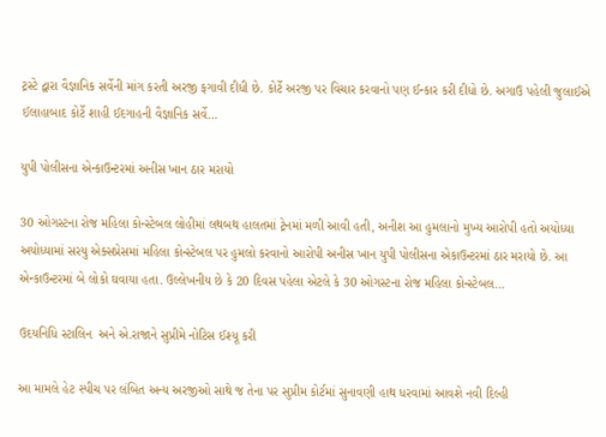ટ્રસ્ટે દ્વારા વૈજ્ઞાનિક સર્વેની માંગ કરતી અરજી ફગાવી દીધી છે. કોર્ટે અરજી પર વિચાર કરવાનો પણ ઈન્કાર કરી દીધો છે. અગાઉ પહેલી જુલાઈએ ઈલાહાબાદ કોર્ટે શાહી ઈદગાહની વૈજ્ઞાનિક સર્વે…

યુપી પોલીસના એન્કાઉન્ટરમાં અનીસ ખાન ઠાર મરાયો

30 ઓગસ્ટના રોજ મહિલા કોન્સ્ટેબલ લોહીમાં લથબથ હાલતમાં ટ્રેનમાં મળી આવી હતી, અનીશ આ હુમલાનો મુખ્ય આરોપી હતો અયોધ્યા અયોધ્યામાં સરયુ એક્સપ્રેસમાં મહિલા કોન્સ્ટેબલ પર હુમલો કરવાનો આરોપી અનીસ ખાન યુપી પોલીસના એકાઉન્ટરમાં ઠાર મરાયો છે. આ એન્કાઉન્ટરમાં બે લોકો ઘવાયા હતા. ઉલ્લેખનીય છે કે 20 દિવસ પહેલા એટલે કે 30 ઓગસ્ટના રોજ મહિલા કોન્સ્ટેબલ…

ઉદયનિધિ સ્ટાલિન  અને એ.રાજાને સુપ્રીમે નોટિસ ઈશ્યૂ કરી

આ મામલે હેટ સ્પીચ પર લંબિત અન્ય અરજીઓ સાથે જ તેના પર સુપ્રીમ કોર્ટમાં સુનાવણી હાથ ધરવામાં આવશે નવી દિલ્હી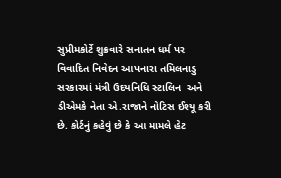સુપ્રીમકોર્ટે શુક્રવારે સનાતન ધર્મ પર વિવાદિત નિવેદન આપનારા તમિલનાડુ સરકારમાં મંત્રી ઉદયનિધિ સ્ટાલિન  અને ડીએમકે નેતા એ.રાજાને નોટિસ ઈશ્યૂ કરી છે. કોર્ટનું કહેવું છે કે આ મામલે હેટ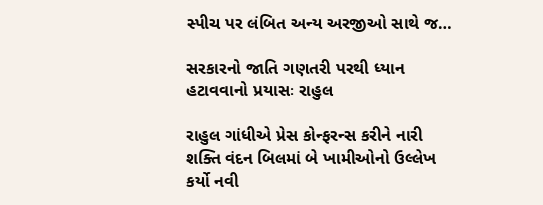સ્પીચ પર લંબિત અન્ય અરજીઓ સાથે જ…

સરકારનો જાતિ ગણતરી પરથી ધ્યાન હટાવવાનો પ્રયાસઃ રાહુલ

રાહુલ ગાંધીએ પ્રેસ કોન્ફરન્સ કરીને નારી શક્તિ વંદન બિલમાં બે ખામીઓનો ઉલ્લેખ કર્યો નવી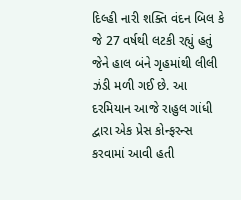દિલ્હી નારી શક્તિ વંદન બિલ કે જે 27 વર્ષથી લટકી રહ્યું હતું જેને હાલ બંને ગૃહમાંથી લીલી ઝંડી મળી ગઈ છે. આ દરમિયાન આજે રાહુલ ગાંધી દ્વારા એક પ્રેસ કોન્ફરન્સ કરવામાં આવી હતી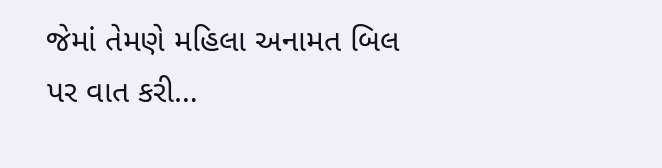જેમાં તેમણે મહિલા અનામત બિલ પર વાત કરી…